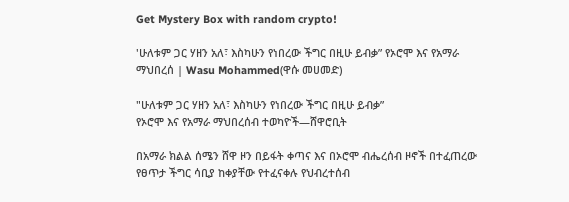Get Mystery Box with random crypto!

'ሁለቱም ጋር ሃዘን አለ፣ እስካሁን የነበረው ችግር በዚሁ ይብቃ” የኦሮሞ እና የአማራ ማህበረሰ | Wasu Mohammed(ዋሱ መሀመድ)

"ሁለቱም ጋር ሃዘን አለ፣ እስካሁን የነበረው ችግር በዚሁ ይብቃ”
የኦሮሞ እና የአማራ ማህበረሰብ ተወካዮች—ሸዋሮቢት

በአማራ ክልል ሰሜን ሸዋ ዞን በይፋት ቀጣና እና በኦሮሞ ብሔረሰብ ዞኖች በተፈጠረው የፀጥታ ችግር ሳቢያ ከቀያቸው የተፈናቀሉ የህብረተሰብ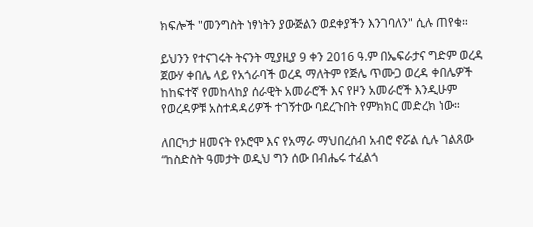ክፍሎች "መንግስት ነፃነትን ያውጅልን ወደቀያችን እንገባለን" ሲሉ ጠየቁ።

ይህንን የተናገሩት ትናንት ሚያዚያ 9 ቀን 2016 ዓ.ም በኤፍራታና ግድም ወረዳ ጀውሃ ቀበሌ ላይ የአጎራባች ወረዳ ማለትም የጅሌ ጥሙጋ ወረዳ ቀበሌዎች ከከፍተኛ የመከላከያ ሰራዊት አመራሮች እና የዞን አመራሮች እንዲሁም የወረዳዎቹ አስተዳዳሪዎች ተገኝተው ባደረጉበት የምክክር መድረክ ነው።

ለበርካታ ዘመናት የኦሮሞ እና የአማራ ማህበረሰብ አብሮ ኖሯል ሲሉ ገልጸው “ከስድስት ዓመታት ወዲህ ግን ሰው በብሔሩ ተፈልጎ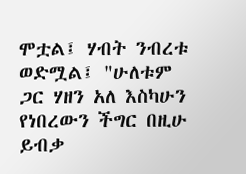ሞቷል፤ ሃብት ንብረቱ ወድሟል፤ "ሁለቱም ጋር ሃዘን አለ እስካሁን የነበረውን ችግር በዚሁ ይብቃ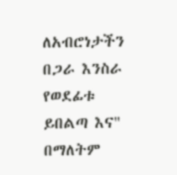ለአብሮነታችን በጋራ እንስራ የወደፊቱ ይበልጣ እና" በማለትም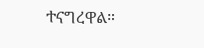ተናግረዋል።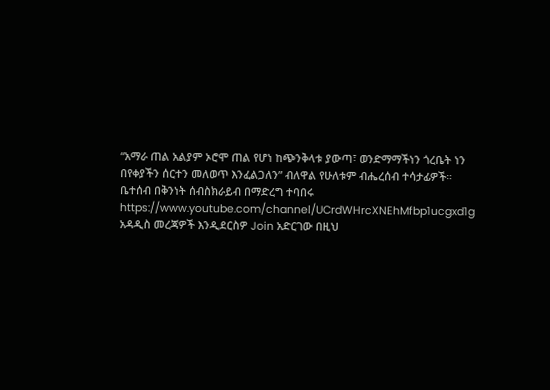“አማራ ጠል አልያም ኦሮሞ ጠል የሆነ ከጭንቅላቱ ያውጣ፣ ወንድማማችነን ጎረቤት ነን በየቀያችን ሰርተን መለወጥ እንፈልጋለን” ብለዋል የሁለቱም ብሔረሰብ ተሳታፊዎች።
ቤተሰብ በቅንነት ሰብስክራይብ በማድረግ ተባበሩ
https://www.youtube.com/channel/UCrdWHrcXNEhMfbp1ucgxd1g
አዳዲስ መረጃዎች እንዲደርስዎ Join አድርገው በዚህ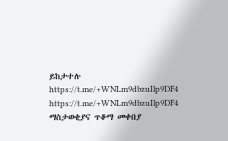ይከታተሉ
https://t.me/+WNLm9dbzuIlp9DF4
https://t.me/+WNLm9dbzuIlp9DF4
ማስታወቂያና ጥቆማ መቀበያ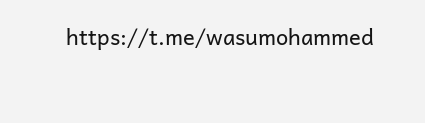https://t.me/wasumohammed